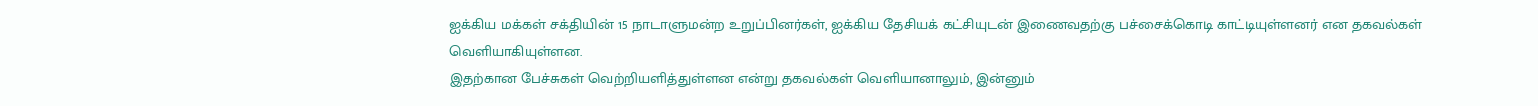ஐக்கிய மக்கள் சக்தியின் 15 நாடாளுமன்ற உறுப்பினர்கள், ஐக்கிய தேசியக் கட்சியுடன் இணைவதற்கு பச்சைக்கொடி காட்டியுள்ளனர் என தகவல்கள் வெளியாகியுள்ளன.
இதற்கான பேச்சுகள் வெற்றியளித்துள்ளன என்று தகவல்கள் வெளியானாலும், இன்னும்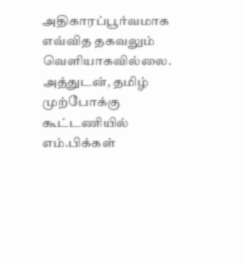அதிகாரப்பூர்வமாக எவ்வித தகவலும் வெளியாகவில்லை.
அத்துடன், தமிழ் முற்போக்கு கூட்டணியில் எம்.பிக்கள்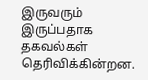இருவரும் இருப்பதாக தகவல்கள் தெரிவிக்கின்றன.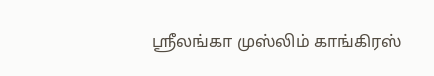ஶ்ரீலங்கா முஸ்லிம் காங்கிரஸ்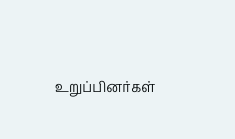உறுப்பினர்கள்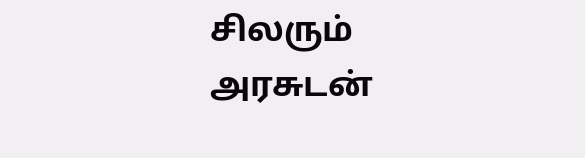சிலரும் அரசுடன்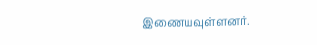இணையவுள்ளனர்.